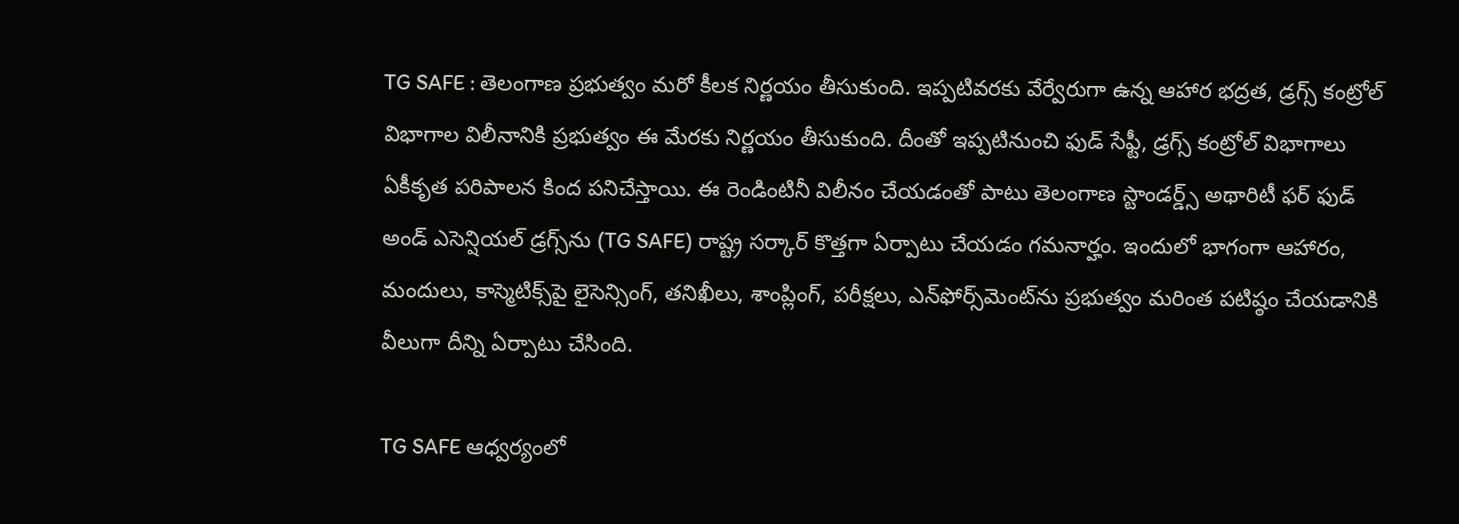TG SAFE : తెలంగాణ ప్రభుత్వం మరో కీలక నిర్ణయం తీసుకుంది. ఇప్పటివరకు వేర్వేరుగా ఉన్న ఆహార భద్రత, డ్రగ్స్ కంట్రోల్ విభాగాల విలీనానికి ప్రభుత్వం ఈ మేరకు నిర్ణయం తీసుకుంది. దీంతో ఇప్పటినుంచి ఫుడ్ సేఫ్టీ, డ్రగ్స్ కంట్రోల్ విభాగాలు ఏకీకృత పరిపాలన కింద పనిచేస్తాయి. ఈ రెండింటినీ విలీనం చేయడంతో పాటు తెలంగాణ స్టాండర్డ్స్ అథారిటీ ఫర్ ఫుడ్ అండ్ ఎసెన్షియల్ డ్రగ్స్‌ను (TG SAFE) రాష్ట్ర సర్కార్ కొత్తగా ఏర్పాటు చేయడం గమనార్హం. ఇందులో భాగంగా ఆహారం, మందులు, కాస్మెటిక్స్‌పై లైసెన్సింగ్, తనిఖీలు, శాంప్లింగ్, పరీక్షలు, ఎన్‌ఫోర్స్‌మెంట్‌ను ప్రభుత్వం మరింత పటిష్ఠం చేయడానికి వీలుగా దీన్ని ఏర్పాటు చేసింది.

TG SAFE ఆధ్వర్యంలో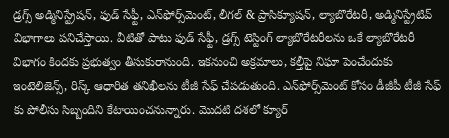డ్రగ్స్ అడ్మినిస్ట్రేషన్, ఫుడ్ సేఫ్టీ, ఎన్‌ఫోర్స్‌మెంట్, లీగల్ & ప్రాసిక్యూషన్, ల్యాబొరేటరీ, అడ్మినిస్ట్రేటివ్ విభాగాలు పనిచేస్తాయి. వీటితో పాటు ఫుడ్ సేఫ్టీ, డ్రగ్స్ టెస్టింగ్ ల్యాబొరేటరీలను ఒకే ల్యాబొరేటరీ విభాగం కిందకు ప్రభుత్వం తీసుకురానుంది. ఇకనుంచి అక్రమాలు, కల్తీపై నిఘా పెంచేందుకు ఇంటెలిజెన్స్, రిస్క్ ఆధారిత తనిఖీలను టీజీ సేఫ్ చేపడుతుంది. ఎన్‌ఫోర్స్‌మెంట్ కోసం డీజీపీ టీజీ సేఫ్  కు పోలీసు సిబ్బందిని కేటాయించనున్నారు. మొదటి దశలో క్యూర్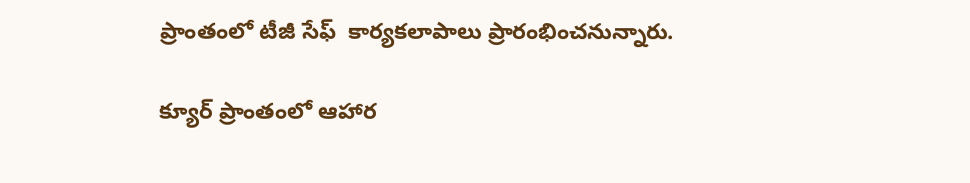ప్రాంతంలో టీజీ సేఫ్  కార్యకలాపాలు ప్రారంభించనున్నారు.

క్యూర్ ప్రాంతంలో ఆహార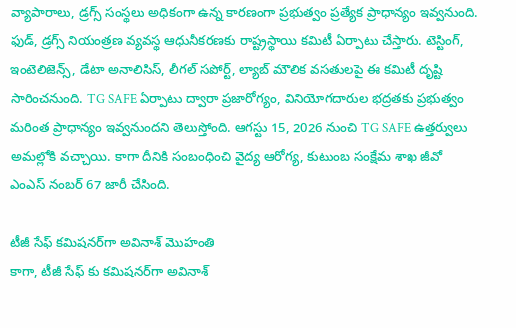వ్యాపారాలు, డ్రగ్స్ సంస్థలు అధికంగా ఉన్న కారణంగా ప్రభుత్వం ప్రత్యేక ప్రాధాన్యం ఇవ్వనుంది. ఫుడ్, డ్రగ్స్ నియంత్రణ వ్యవస్థ ఆధునీకరణకు రాష్ట్రస్థాయి కమిటీ ఏర్పాటు చేస్తారు. టెస్టింగ్, ఇంటెలిజెన్స్, డేటా అనాలిసిస్, లీగల్ సపోర్ట్, ల్యాబ్ మౌలిక వసతులపై ఈ కమిటీ దృష్టి సారించనుంది. TG SAFE ఏర్పాటు ద్వారా ప్రజారోగ్యం, వినియోగదారుల భద్రతకు ప్రభుత్వం మరింత ప్రాధాన్యం ఇవ్వనుందని తెలుస్తోంది. ఆగస్టు 15, 2026 నుంచి TG SAFE ఉత్తర్వులు అమల్లోకి వచ్చాయి. కాగా దీనికి సంబంధించి వైద్య ఆరోగ్య, కుటుంబ సంక్షేమ శాఖ జీవో ఎంఎస్ నంబర్ 67 జారీ చేసింది.

టీజీ సేఫ్ కమిషనర్‌గా అవినాశ్ మొహంతి
కాగా, టీజీ సేఫ్ కు కమిషనర్‌గా అవినాశ్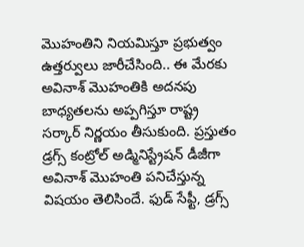మొహంతిని నియమిస్తూ ప్రభుత్వం ఉత్తర్వులు జారీచేసింది.. ఈ మేరకు అవినాశ్ మొహంతికి అదనపు బాధ్యతలను అప్పగిస్తూ రాష్ట్ర సర్కార్ నిర్ణయం తీసుకుంది. ప్రస్తుతం డ్రగ్స్ కంట్రోల్ అడ్మినిస్ట్రేషన్ డీజీగా అవినాశ్ మొహంతి పనిచేస్తున్న విషయం తెలిసిందే. ఫుడ్ సేఫ్టీ, డ్రగ్స్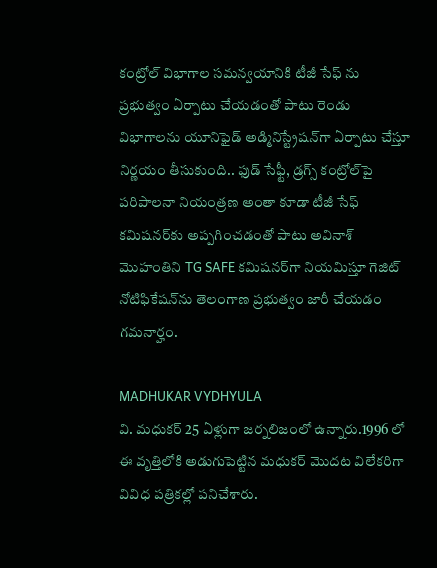కంట్రోల్ విభాగాల సమన్వయానికి టీజీ సేఫ్ ను ప్రభుత్వం ఏర్పాటు చేయడంతో పాటు రెండు విభాగాలను యూనిఫైడ్ అడ్మినిస్ట్రేషన్‌గా ఏర్పాటు చేస్తూ నిర్ణయం తీసుకుంది.. ఫుడ్ సేఫ్టీ, డ్రగ్స్ కంట్రోల్‌పై పరిపాలనా నియంత్రణ అంతా కూడా టీజీ సేఫ్  కమిషనర్‌కు అప్పగించడంతో పాటు అవినాశ్ మొహంతిని TG SAFE కమిషనర్‌గా నియమిస్తూ గెజిట్ నోటిఫికేషన్‌ను తెలంగాణ ప్రభుత్వం జారీ చేయడం గమనార్హం.

MADHUKAR VYDHYULA
వి. మధుకర్‌ 25 ఏళ్లుగా జర్నలిజంలో ఉన్నారు.1996 లో ఈ వృత్తిలోకి అడుగుపెట్టిన మధుకర్‌ మొదట విలేకరిగా వివిధ పత్రికల్లో పనిచేశారు.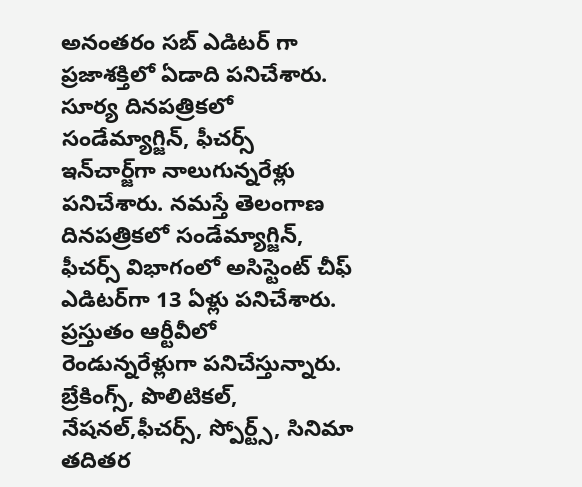అనంతరం సబ్‌ ఎడిటర్‌ గా ప్రజాశక్తిలో ఏడాది పనిచేశారు. సూర్య దినపత్రికలో సండేమ్యాగ్జిన్‌, ఫీచర్స్‌ ఇన్‌చార్జ్‌గా నాలుగున్నరేళ్లు పనిచేశారు. నమస్తే తెలంగాణ దినపత్రికలో సండేమ్యాగ్జిన్‌, ఫీచర్స్‌ విభాగంలో అసిస్టెంట్‌ చీఫ్‌ ఎడిటర్‌గా 13 ఏళ్లు పనిచేశారు. ప్రస్తుతం ఆర్టీవీలో రెండున్నరేళ్లుగా పనిచేస్తున్నారు. బ్రేకింగ్స్, పొలిటికల్, నేషనల్,ఫీచర్స్‌, స్పోర్ట్స్, సినిమా తదితర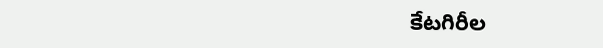కేటగిరీల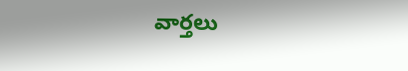వార్తలు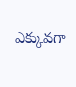ఎక్కువగా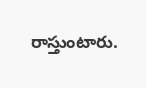రాస్తుంటారు.